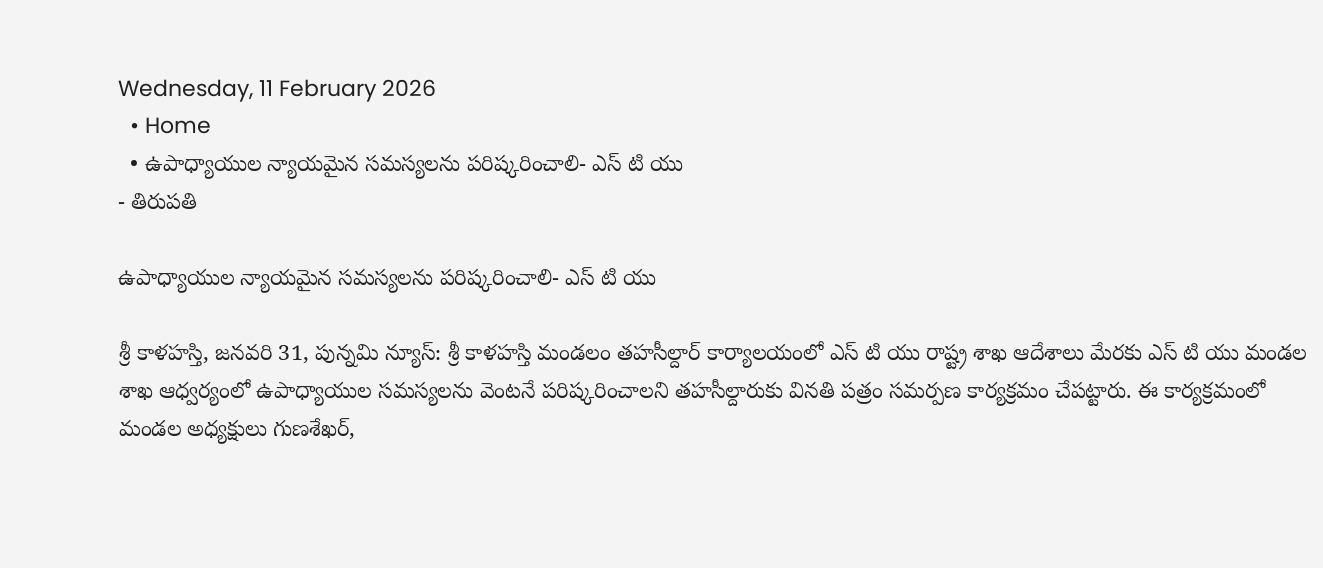Wednesday, 11 February 2026
  • Home
  • ఉపాధ్యాయుల న్యాయమైన సమస్యలను పరిష్కరించాలి- ఎస్ టి యు
- తిరుపతి

ఉపాధ్యాయుల న్యాయమైన సమస్యలను పరిష్కరించాలి- ఎస్ టి యు

శ్రీ కాళహస్తి, జనవరి 31, పున్నమి న్యూస్: శ్రీ కాళహస్తి మండలం తహసీల్దార్ కార్యాలయంలో ఎస్ టి యు రాష్ట్ర శాఖ ఆదేశాలు మేరకు ఎస్ టి యు మండల శాఖ ఆధ్వర్యంలో ఉపాధ్యాయుల సమస్యలను వెంటనే పరిష్కరించాలని తహసీల్దారుకు వినతి పత్రం సమర్పణ కార్యక్రమం చేపట్టారు. ఈ కార్యక్రమంలో మండల అధ్యక్షులు గుణశేఖర్,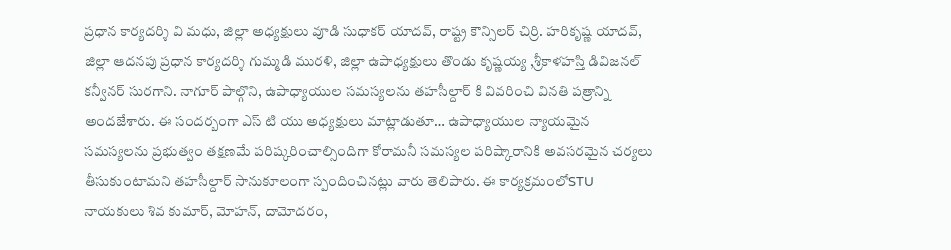ప్రధాన కార్యదర్శి వి మధు, జిల్లా అధ్యక్షులు వూడి సుధాకర్ యాదవ్, రాష్ట్ర కౌన్సిలర్ చిర్రి. హరికృష్ణ యాదవ్, జిల్లా ఆదనపు ప్రధాన కార్యదర్శి గుమ్మడి మురళి, జిల్లా ఉపాధ్యక్షులు తొండు కృష్ణయ్య ,శ్రీకాళహస్తి డివిజనల్ కన్వీనర్ సురగాని. నాగూర్ పాల్గొని, ఉపాధ్యాయుల సమస్యలను తహసీల్దార్ కి వివరించి వినతి పత్రాన్ని అందజేశారు. ఈ సందర్బంగా ఎస్ టి యు అధ్యక్షులు మాట్లాడుతూ… ఉపాధ్యాయుల న్యాయమైన సమస్యలను ప్రభుత్వం తక్షణమే పరిష్కరించాల్సిందిగా కోరామనీ సమస్యల పరిష్కారానికి అవసరమైన చర్యలు తీసుకుంటామని తహసీల్దార్ సానుకూలంగా స్పందించినట్లు వారు తెలిపారు. ఈ కార్యక్రమంలోSTU నాయకులు శివ కుమార్, మోహన్, దామోదరం,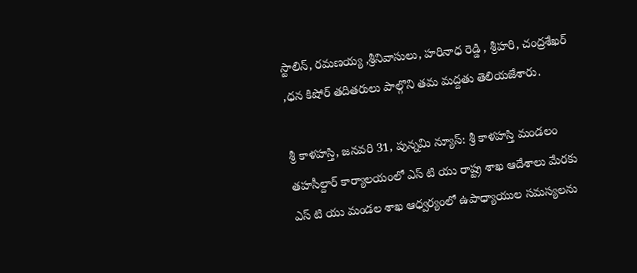స్టాలిన్, రమణయ్య ,శ్రీనివాసులు, హరినాధ రెడ్డి , శ్రీహరి, చంద్రశేఖర్ ,ధన కిషోర్ తదితరులు పాల్గొని తమ మద్దతు తెలియజేశారు.

శ్రీ కాళహస్తి, జనవరి 31, పున్నమి న్యూస్: శ్రీ కాళహస్తి మండలం తహసీల్దార్ కార్యాలయంలో ఎస్ టి యు రాష్ట్ర శాఖ ఆదేశాలు మేరకు ఎస్ టి యు మండల శాఖ ఆధ్వర్యంలో ఉపాధ్యాయుల సమస్యలను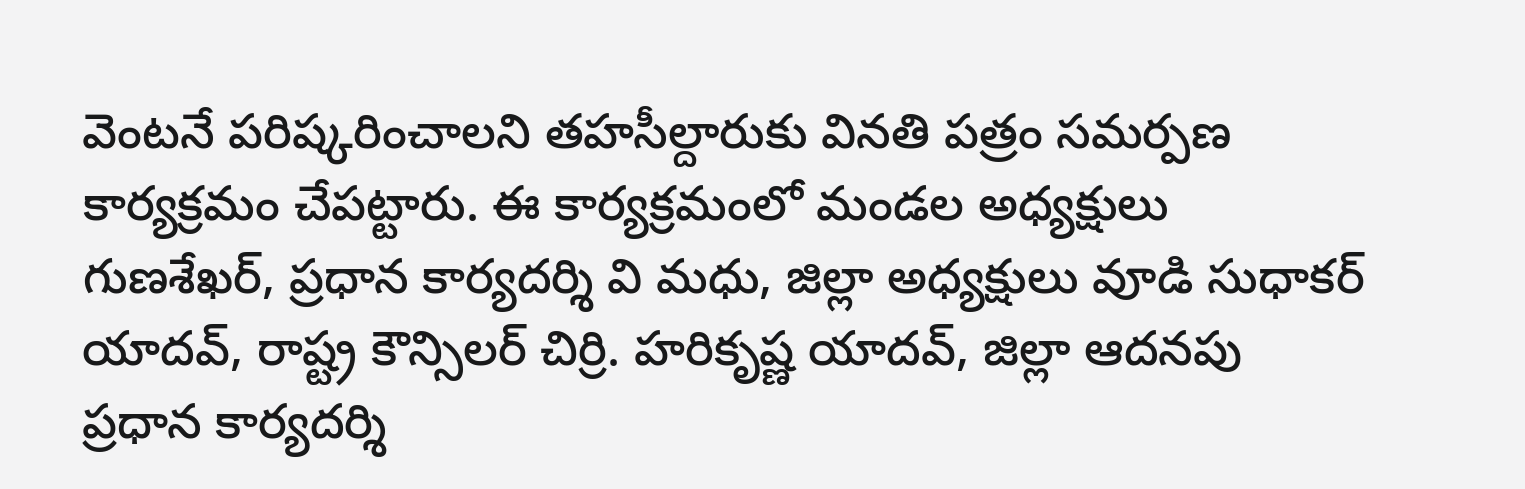వెంటనే పరిష్కరించాలని తహసీల్దారుకు వినతి పత్రం సమర్పణ కార్యక్రమం చేపట్టారు. ఈ కార్యక్రమంలో మండల అధ్యక్షులు గుణశేఖర్, ప్రధాన కార్యదర్శి వి మధు, జిల్లా అధ్యక్షులు వూడి సుధాకర్ యాదవ్, రాష్ట్ర కౌన్సిలర్ చిర్రి. హరికృష్ణ యాదవ్, జిల్లా ఆదనపు ప్రధాన కార్యదర్శి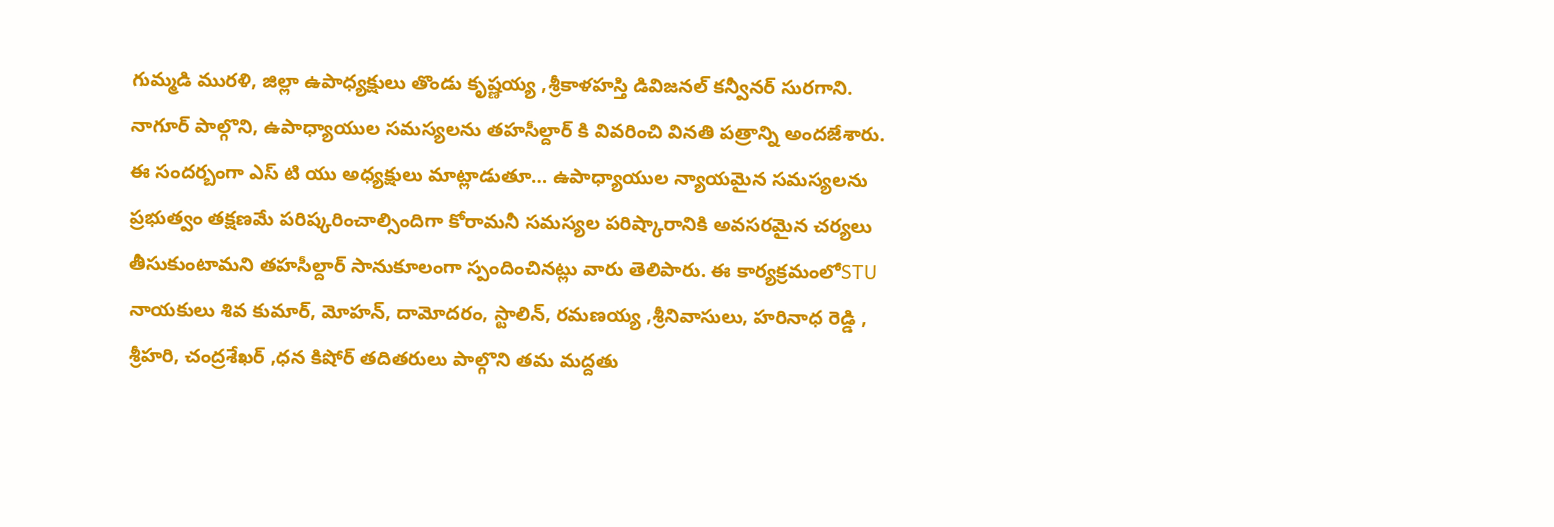గుమ్మడి మురళి, జిల్లా ఉపాధ్యక్షులు తొండు కృష్ణయ్య ,శ్రీకాళహస్తి డివిజనల్ కన్వీనర్ సురగాని. నాగూర్ పాల్గొని, ఉపాధ్యాయుల సమస్యలను తహసీల్దార్ కి వివరించి వినతి పత్రాన్ని అందజేశారు. ఈ సందర్బంగా ఎస్ టి యు అధ్యక్షులు మాట్లాడుతూ… ఉపాధ్యాయుల న్యాయమైన సమస్యలను ప్రభుత్వం తక్షణమే పరిష్కరించాల్సిందిగా కోరామనీ సమస్యల పరిష్కారానికి అవసరమైన చర్యలు తీసుకుంటామని తహసీల్దార్ సానుకూలంగా స్పందించినట్లు వారు తెలిపారు. ఈ కార్యక్రమంలోSTU నాయకులు శివ కుమార్, మోహన్, దామోదరం, స్టాలిన్, రమణయ్య ,శ్రీనివాసులు, హరినాధ రెడ్డి , శ్రీహరి, చంద్రశేఖర్ ,ధన కిషోర్ తదితరులు పాల్గొని తమ మద్దతు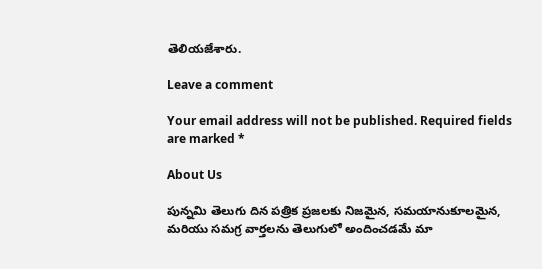తెలియజేశారు.

Leave a comment

Your email address will not be published. Required fields are marked *

About Us

పున్నమి తెలుగు దిన పత్రిక ప్రజలకు నిజమైన, సమయానుకూలమైన, మరియు సమగ్ర వార్తలను తెలుగులో అందించడమే మా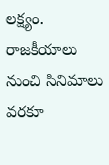లక్ష్యం.
రాజకీయాలు నుంచి సినిమాలు వరకూ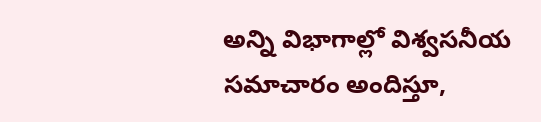అన్ని విభాగాల్లో విశ్వసనీయ సమాచారం అందిస్తూ,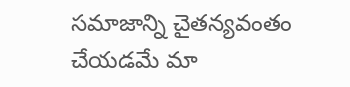సమాజాన్ని చైతన్యవంతం చేయడమే మా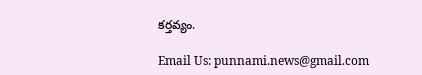కర్తవ్యం.

Email Us: punnami.news@gmail.com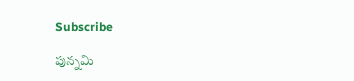Subscribe

పున్నమి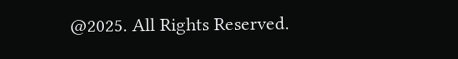@2025. All Rights Reserved.